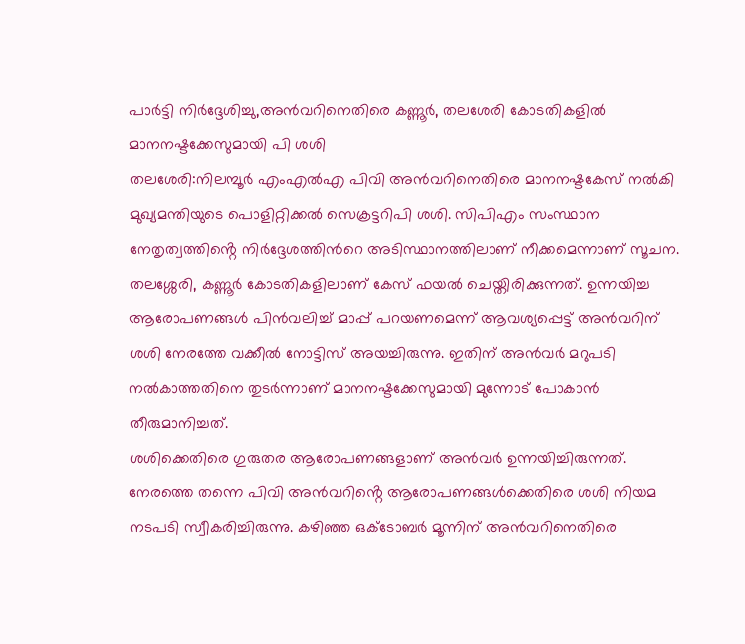പാർട്ടി നിർദ്ദേശിച്ചു,അൻവറിനെതിരെ കണ്ണൂർ, തലശേരി കോടതികളിൽ മാനനഷ്ടക്കേസുമായി പി ശശി
തലശേരി:നിലമ്പൂർ എംഎൽഎ പിവി അൻവറിനെതിരെ മാനനഷ്ടകേസ് നൽകി മുഖ്യമന്തിയുടെ പൊളിറ്റിക്കൽ സെക്രട്ടറിപി ശശി. സിപിഎം സംസ്ഥാന നേതൃത്വത്തിൻ്റെ നിർദ്ദേശത്തിൻറെ അടിസ്ഥാനത്തിലാണ് നീക്കമെന്നാണ് സൂചന. തലശ്ശേരി, കണ്ണൂർ കോടതികളിലാണ് കേസ് ഫയൽ ചെയ്തിരിക്കുന്നത്. ഉന്നയിച്ച ആരോപണങ്ങൾ പിൻവലിച്ച് മാപ്പ് പറയണമെന്ന് ആവശ്യപ്പെട്ട് അൻവറിന് ശശി നേരത്തേ വക്കീൽ നോട്ടിസ് അയച്ചിരുന്നു. ഇതിന് അൻവർ മറുപടി നൽകാത്തതിനെ തുടർന്നാണ് മാനനഷ്ടക്കേസുമായി മുന്നോട് പോകാൻ തീരുമാനിച്ചത്.
ശശിക്കെതിരെ ഗുരുതര ആരോപണങ്ങളാണ് അൻവർ ഉന്നയിച്ചിരുന്നത്.
നേരത്തെ തന്നെ പിവി അൻവറിൻ്റെ ആരോപണങ്ങൾക്കെതിരെ ശശി നിയമ നടപടി സ്വീകരിച്ചിരുന്നു. കഴിഞ്ഞ ഒക്ടോബർ മൂന്നിന് അൻവറിനെതിരെ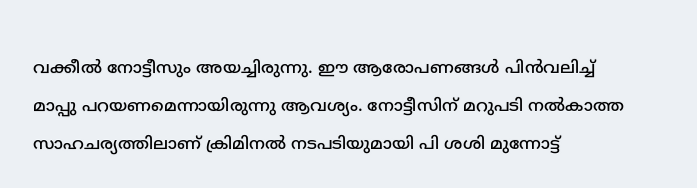വക്കീൽ നോട്ടീസും അയച്ചിരുന്നു. ഈ ആരോപണങ്ങൾ പിൻവലിച്ച് മാപ്പു പറയണമെന്നായിരുന്നു ആവശ്യം. നോട്ടീസിന് മറുപടി നൽകാത്ത സാഹചര്യത്തിലാണ് ക്രിമിനൽ നടപടിയുമായി പി ശശി മുന്നോട്ട്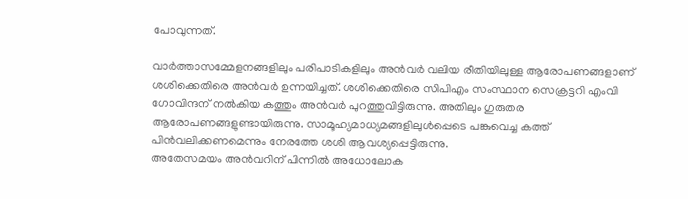പോവുന്നത്.

വാർത്താസമ്മേളനങ്ങളിലും പരിപാടികളിലും അൻവർ വലിയ രീതിയിലുള്ള ആരോപണങ്ങളാണ് ശശിക്കെതിരെ അൻവർ ഉന്നയിച്ചത്. ശശിക്കെതിരെ സിപിഎം സംസ്ഥാന സെക്രട്ടറി എംവി ഗോവിന്ദന് നൽകിയ കത്തും അൻവർ പുറത്തുവിട്ടിരുന്നു. അതിലും ഗുരുതര ആരോപണങ്ങളുണ്ടായിരുന്നു. സാമൂഹ്യമാധ്യമങ്ങളിലുൾപ്പെടെ പങ്കുവെച്ച കത്ത് പിൻവലിക്കണമെന്നും നേരത്തേ ശശി ആവശ്യപ്പെട്ടിരുന്നു.
അതേസമയം അൻവറിന് പിന്നിൽ അധോലോക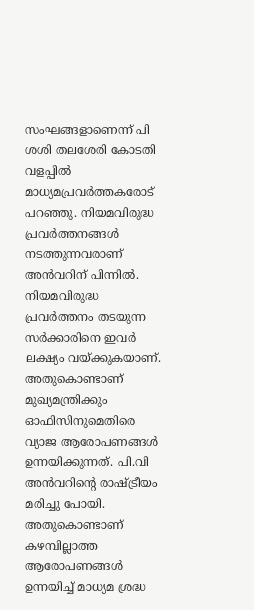സംഘങ്ങളാണെന്ന് പി ശശി തലശേരി കോടതി വളപ്പിൽ മാധ്യമപ്രവർത്തകരോട് പറഞ്ഞു. നിയമവിരുദ്ധ പ്രവർത്തനങ്ങൾ നടത്തുന്നവരാണ് അൻവറിന് പിന്നിൽ. നിയമവിരുദ്ധ പ്രവർത്തനം തടയുന്ന സർക്കാരിനെ ഇവർ ലക്ഷ്യം വയ്ക്കുകയാണ്. അതുകൊണ്ടാണ് മുഖ്യമന്ത്രിക്കും ഓഫിസിനുമെതിരെ വ്യാജ ആരോപണങ്ങൾ ഉന്നയിക്കുന്നത്. പി.വി അൻവറിൻ്റെ രാഷ്ട്രീയം മരിച്ചു പോയി. അതുകൊണ്ടാണ് കഴമ്പില്ലാത്ത ആരോപണങ്ങൾ ഉന്നയിച്ച് മാധ്യമ ശ്രദ്ധ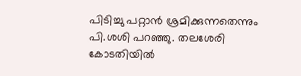പിടിച്ചു പറ്റാൻ ശ്രമിക്കുന്നതെന്നും പി.ശശി പറഞ്ഞു. തലശേരി കോടതിയിൽ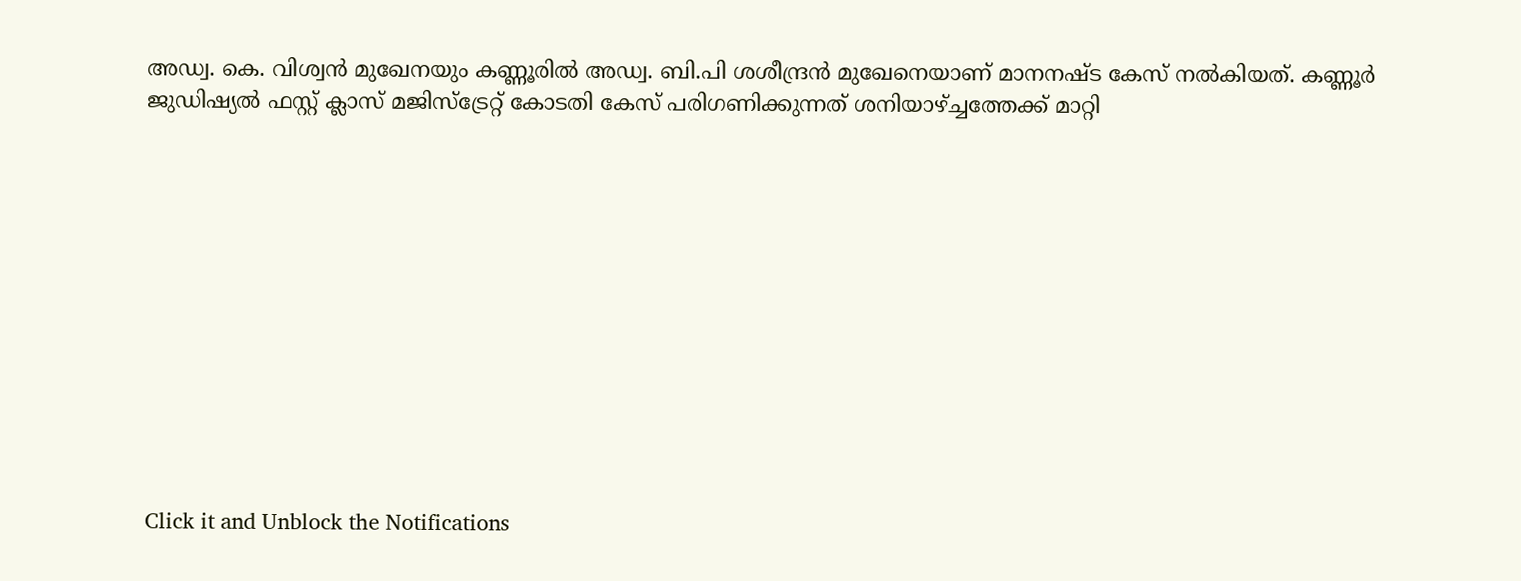അഡ്വ. കെ. വിശ്വൻ മുഖേനയും കണ്ണൂരിൽ അഡ്വ. ബി.പി ശശീന്ദ്രൻ മുഖേനെയാണ് മാനനഷ്ട കേസ് നൽകിയത്. കണ്ണൂർ ജുഡിഷ്യൽ ഫസ്റ്റ് ക്ലാസ് മജിസ്ട്രേറ്റ് കോടതി കേസ് പരിഗണിക്കുന്നത് ശനിയാഴ്ച്ചത്തേക്ക് മാറ്റി












Click it and Unblock the Notifications